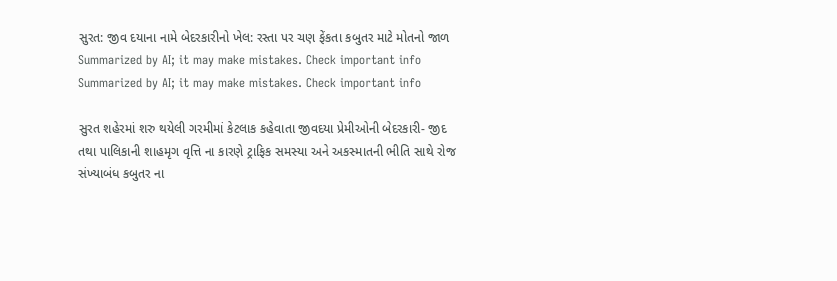સુરત: જીવ દયાના નામે બેદરકારીનો ખેલ: રસ્તા પર ચણ ફેંકતા કબુતર માટે મોતનો જાળ
Summarized by AI; it may make mistakes. Check important info
Summarized by AI; it may make mistakes. Check important info

સુરત શહેરમાં શરુ થયેલી ગરમીમાં કેટલાક કહેવાતા જીવદયા પ્રેમીઓની બેદરકારી- જીદ તથા પાલિકાની શાહમૃગ વૃત્તિ ના કારણે ટ્રાફિક સમસ્યા અને અકસ્માતની ભીતિ સાથે રોજ સંખ્યાબંધ કબુતર ના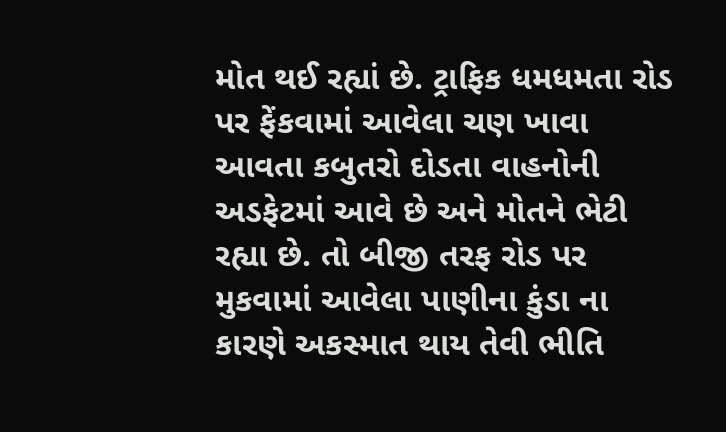મોત થઈ રહ્યાં છે. ટ્રાફિક ધમધમતા રોડ પર ફેંકવામાં આવેલા ચણ ખાવા આવતા કબુતરો દોડતા વાહનોની અડફેટમાં આવે છે અને મોતને ભેટી રહ્યા છે. તો બીજી તરફ રોડ પર મુકવામાં આવેલા પાણીના કુંડા ના કારણે અકસ્માત થાય તેવી ભીતિ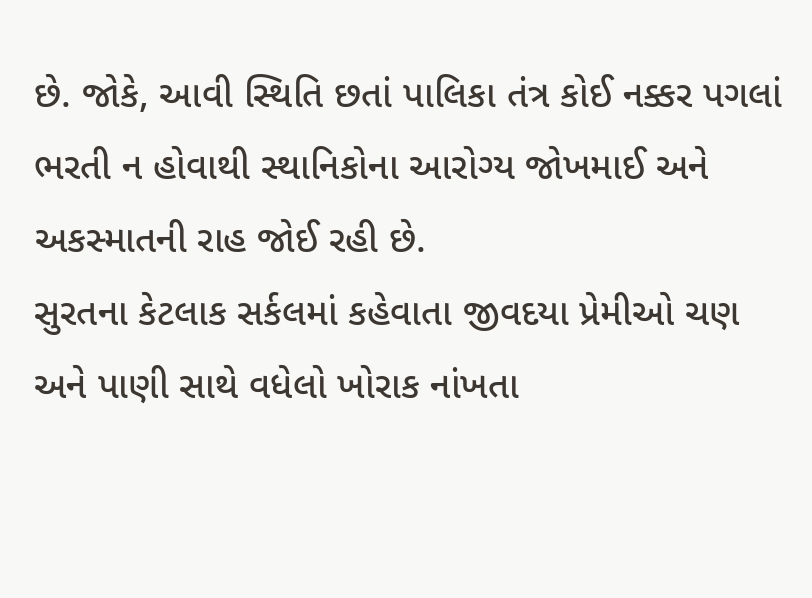છે. જોકે, આવી સ્થિતિ છતાં પાલિકા તંત્ર કોઈ નક્કર પગલાં ભરતી ન હોવાથી સ્થાનિકોના આરોગ્ય જોખમાઈ અને અકસ્માતની રાહ જોઈ રહી છે.
સુરતના કેટલાક સર્કલમાં કહેવાતા જીવદયા પ્રેમીઓ ચણ અને પાણી સાથે વધેલો ખોરાક નાંખતા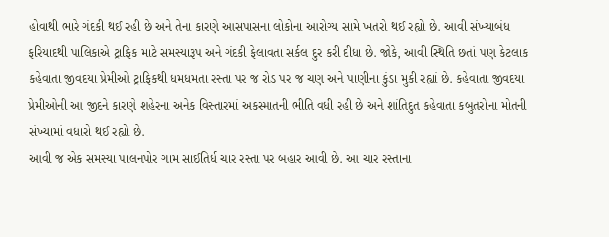હોવાથી ભારે ગંદકી થઈ રહી છે અને તેના કારણે આસપાસના લોકોના આરોગ્ય સામે ખતરો થઈ રહ્યો છે. આવી સંખ્યાબંધ ફરિયાદથી પાલિકાએ ટ્રાફિક માટે સમસ્યારૂપ અને ગંદકી ફેલાવતા સર્કલ દુર કરી દીધા છે. જોકે, આવી સ્થિતિ છતાં પણ કેટલાક કહેવાતા જીવદયા પ્રેમીઓ ટ્રાફિકથી ધમધમતા રસ્તા પર જ રોડ પર જ ચણ અને પાણીના કુંડા મુકી રહ્યાં છે. કહેવાતા જીવદયા પ્રેમીઓની આ જીદને કારણે શહેરના અનેક વિસ્તારમાં અકસ્માતની ભીતિ વધી રહી છે અને શાંતિદુત કહેવાતા કબુતરોના મોતની સંખ્યામાં વધારો થઈ રહ્યો છે.
આવી જ એક સમસ્યા પાલનપોર ગામ સાઈતિર્ધ ચાર રસ્તા પર બહાર આવી છે. આ ચાર રસ્તાના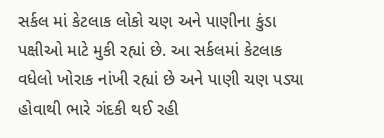સર્કલ માં કેટલાક લોકો ચણ અને પાણીના કુંડા પક્ષીઓ માટે મુકી રહ્યાં છે. આ સર્કલમાં કેટલાક વધેલો ખોરાક નાંખી રહ્યાં છે અને પાણી ચણ પડ્યા હોવાથી ભારે ગંદકી થઈ રહી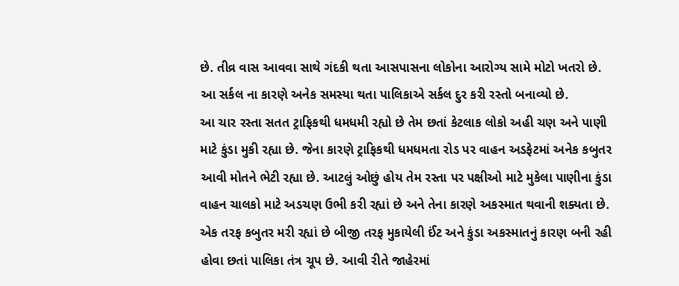છે. તીવ્ર વાસ આવવા સાથે ગંદકી થતા આસપાસના લોકોના આરોગ્ય સામે મોટો ખતરો છે. આ સર્કલ ના કારણે અનેક સમસ્યા થતા પાલિકાએ સર્કલ દુર કરી રસ્તો બનાવ્યો છે.
આ ચાર રસ્તા સતત ટ્રાફિકથી ધમધમી રહ્યો છે તેમ છતાં કેટલાક લોકો અહી ચણ અને પાણી માટે કુંડા મુકી રહ્યા છે. જેના કારણે ટ્રાફિકથી ધમધમતા રોડ પર વાહન અડફેટમાં અનેક કબુતર આવી મોતને ભેટી રહ્યા છે. આટલું ઓછું હોય તેમ રસ્તા પર પક્ષીઓ માટે મુકેલા પાણીના કુંડા વાહન ચાલકો માટે અડચણ ઉભી કરી રહ્યાં છે અને તેના કારણે અકસ્માત થવાની શક્યતા છે. એક તરફ કબુતર મરી રહ્યાં છે બીજી તરફ મુકાયેલી ઈંટ અને કુંડા અકસ્માતનું કારણ બની રહી હોવા છતાં પાલિકા તંત્ર ચૂપ છે. આવી રીતે જાહેરમાં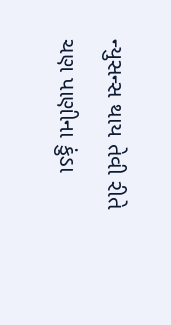ન્યુસન્સ થાય તેવી રીતે ચણ પાણીના કુંડા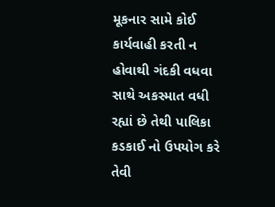મૂકનાર સામે કોઈ કાર્યવાહી કરતી ન હોવાથી ગંદકી વધવા સાથે અકસ્માત વધી રહ્યાં છે તેથી પાલિકા કડકાઈ નો ઉપયોગ કરે તેવી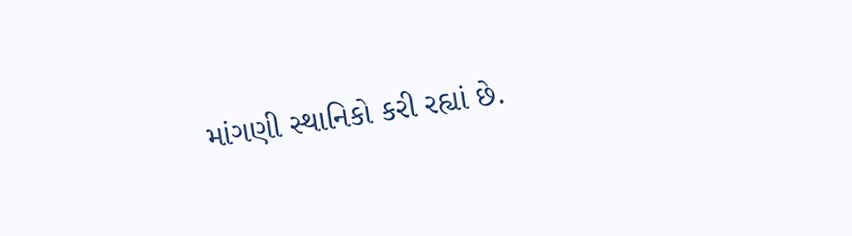માંગણી સ્થાનિકો કરી રહ્યાં છે.